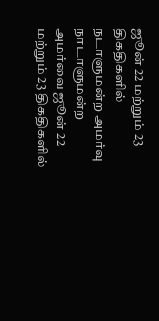ஜூன் 22 மற்றும் 23 திகதிகளில் நடாளுமன்ற அமர்வு
நாடாளுமன்ற அமர்வை ஜூன் 22 மற்றும் 23 திகதிகளில்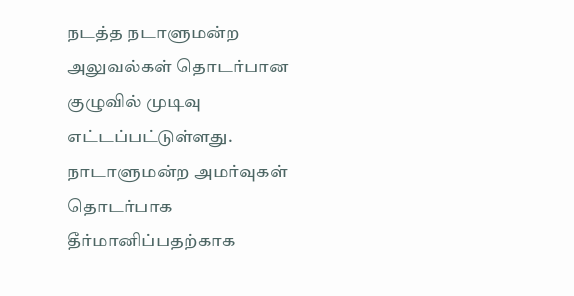நடத்த நடாளுமன்ற அலுவல்கள் தொடர்பான குழுவில் முடிவு எட்டப்பட்டுள்ளது.
நாடாளுமன்ற அமர்வுகள் தொடர்பாக தீர்மானிப்பதற்காக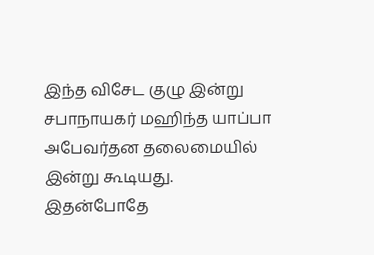இந்த விசேட குழு இன்று சபாநாயகர் மஹிந்த யாப்பா அபேவர்தன தலைமையில் இன்று கூடியது.
இதன்போதே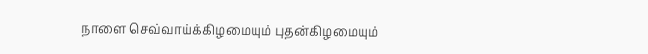நாளை செவ்வாய்க்கிழமையும் புதன்கிழமையும்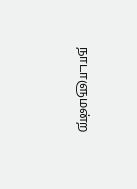நாடாளுமன்ற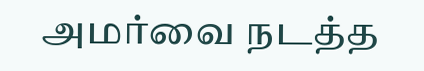அமர்வை நடத்த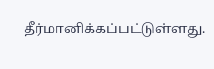தீர்மானிக்கப்பட்டுள்ளது.